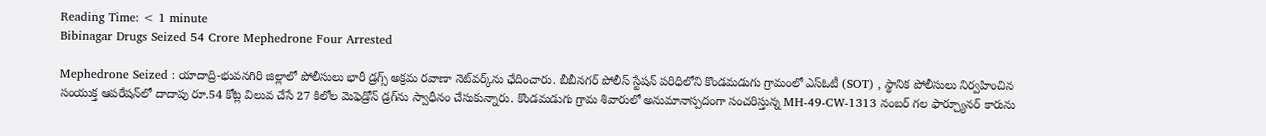Reading Time: < 1 minute
Bibinagar Drugs Seized 54 Crore Mephedrone Four Arrested

Mephedrone Seized : యాదాద్రి-భువనగిరి జిల్లాలో పోలీసులు భారీ డ్రగ్స్ అక్రమ రవాణా నెట్‌వర్క్‌ను ఛేదించారు. బీబీనగర్ పోలీస్ స్టేషన్ పరిధిలోని కొండమడుగు గ్రామంలో ఎస్ఓటీ (SOT) , స్థానిక పోలీసులు నిర్వహించిన సంయుక్త ఆపరేషన్‌లో దాదాపు రూ.54 కోట్ల విలువ చేసే 27 కిలోల మెఫెడ్రోన్ డ్రగ్‌ను స్వాధీనం చేసుకున్నారు. కొండమడుగు గ్రామ శివారులో అనుమానాస్పదంగా సంచరిస్తున్న MH-49-CW-1313 నంబర్ గల ఫార్చ్యూనర్ కారును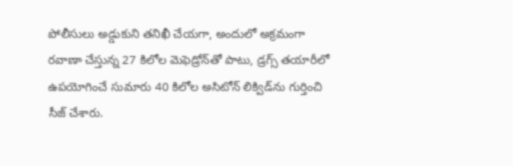పోలీసులు అడ్డుకుని తనిఖీ చేయగా, అందులో అక్రమంగా రవాణా చేస్తున్న 27 కిలోల మెఫెడ్రోన్‌తో పాటు, డ్రగ్స్ తయారీలో ఉపయోగించే సుమారు 40 కిలోల అసిటోన్ లిక్విడ్‌ను గుర్తించి సీజ్ చేశారు.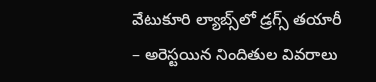వేటుకూరి ల్యాబ్స్‌లో డ్రగ్స్ తయారీ – అరెస్టయిన నిందితుల వివరాలు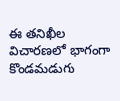ఈ తనిఖీల విచారణలో భాగంగా కొండమడుగు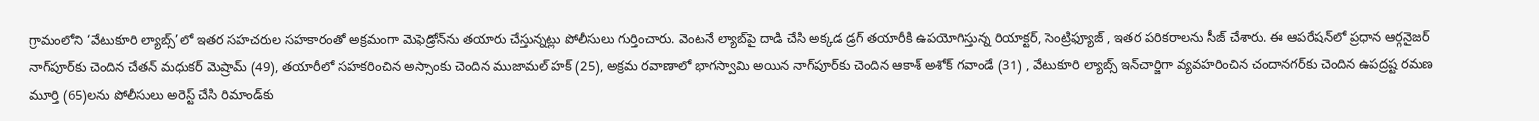గ్రామంలోని ‘వేటుకూరి ల్యాబ్స్’లో ఇతర సహచరుల సహకారంతో అక్రమంగా మెఫెడ్రోన్‌ను తయారు చేస్తున్నట్లు పోలీసులు గుర్తించారు. వెంటనే ల్యాబ్‌పై దాడి చేసి అక్కడ డ్రగ్ తయారీకి ఉపయోగిస్తున్న రియాక్టర్, సెంట్రిఫ్యూజ్ , ఇతర పరికరాలను సీజ్ చేశారు. ఈ ఆపరేషన్‌లో ప్రధాన ఆర్గనైజర్ నాగ్‌పూర్‌కు చెందిన చేతన్ మధుకర్ మెష్రామ్ (49), తయారీలో సహకరించిన అస్సాంకు చెందిన ముజామల్ హక్ (25), అక్రమ రవాణాలో భాగస్వామి అయిన నాగ్‌పూర్‌కు చెందిన ఆకాశ్ అశోక్ గవాండే (31) , వేటుకూరి ల్యాబ్స్ ఇన్‌చార్జిగా వ్యవహరించిన చందానగర్‌కు చెందిన ఉపద్రష్ట రమణ మూర్తి (65)లను పోలీసులు అరెస్ట్ చేసి రిమాండ్‌కు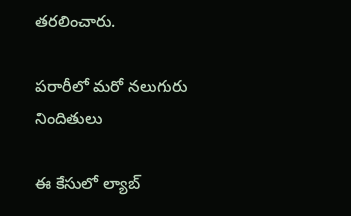తరలించారు.

పరారీలో మరో నలుగురు నిందితులు

ఈ కేసులో ల్యాబ్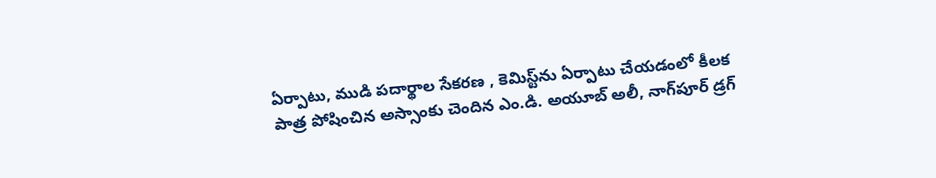ఏర్పాటు, ముడి పదార్థాల సేకరణ , కెమిస్ట్‌ను ఏర్పాటు చేయడంలో కీలక పాత్ర పోషించిన అస్సాంకు చెందిన ఎం.డి. అయూబ్ అలీ, నాగ్‌పూర్ డ్రగ్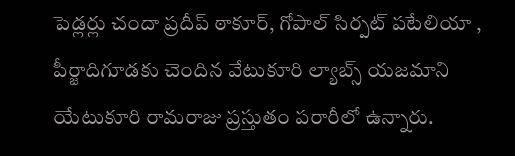పెడ్లర్లు చందా ప్రదీప్ ఠాకూర్, గోపాల్ సిర్పట్ పటేలియా , పీర్జాదిగూడకు చెందిన వేటుకూరి ల్యాబ్స్ యజమాని యేటుకూరి రామరాజు ప్రస్తుతం పరారీలో ఉన్నారు.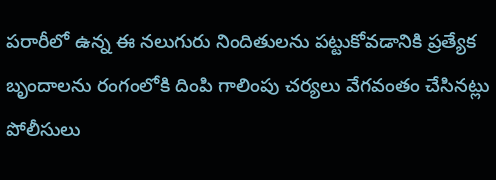పరారీలో ఉన్న ఈ నలుగురు నిందితులను పట్టుకోవడానికి ప్రత్యేక బృందాలను రంగంలోకి దింపి గాలింపు చర్యలు వేగవంతం చేసినట్లు పోలీసులు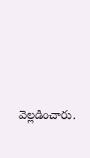వెల్లడించారు.